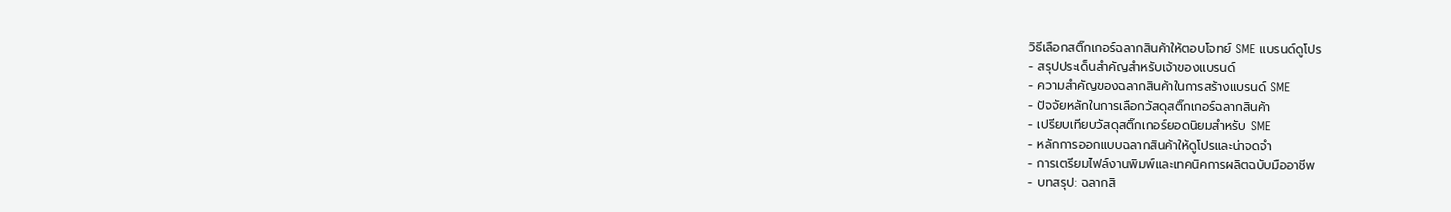วิธีเลือกสติ๊กเกอร์ฉลากสินค้าให้ตอบโจทย์ SME แบรนด์ดูโปร
- สรุปประเด็นสำคัญสำหรับเจ้าของแบรนด์
- ความสำคัญของฉลากสินค้าในการสร้างแบรนด์ SME
- ปัจจัยหลักในการเลือกวัสดุสติ๊กเกอร์ฉลากสินค้า
- เปรียบเทียบวัสดุสติ๊กเกอร์ยอดนิยมสำหรับ SME
- หลักการออกแบบฉลากสินค้าให้ดูโปรและน่าจดจำ
- การเตรียมไฟล์งานพิมพ์และเทคนิคการผลิตฉบับมืออาชีพ
- บทสรุป: ฉลากสิ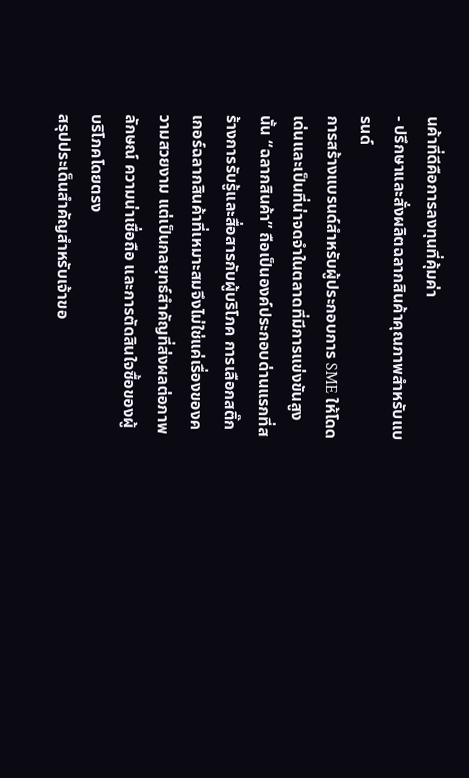นค้าที่ดีคือการลงทุนที่คุ้มค่า
- ปรึกษาและสั่งผลิตฉลากสินค้าคุณภาพสำหรับแบรนด์
การสร้างแบรนด์สำหรับผู้ประกอบการ SME ให้โดดเด่นและเป็นที่น่าจดจำในตลาดที่มีการแข่งขันสูงนั้น “ฉลากสินค้า” ถือเป็นองค์ประกอบด่านแรกที่สร้างการรับรู้และสื่อสารกับผู้บริโภค การเลือกสติ๊กเกอร์ฉลากสินค้าที่เหมาะสมจึงไม่ใช่แค่เรื่องของความสวยงาม แต่เป็นกลยุทธ์สำคัญที่ส่งผลต่อภาพลักษณ์ ความน่าเชื่อถือ และการตัดสินใจซื้อของผู้บริโภคโดยตรง
สรุปประเด็นสำคัญสำหรับเจ้าขอ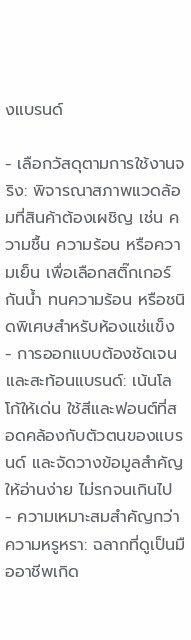งแบรนด์

- เลือกวัสดุตามการใช้งานจริง: พิจารณาสภาพแวดล้อมที่สินค้าต้องเผชิญ เช่น ความชื้น ความร้อน หรือความเย็น เพื่อเลือกสติ๊กเกอร์กันน้ำ ทนความร้อน หรือชนิดพิเศษสำหรับห้องแช่แข็ง
- การออกแบบต้องชัดเจนและสะท้อนแบรนด์: เน้นโลโก้ให้เด่น ใช้สีและฟอนต์ที่สอดคล้องกับตัวตนของแบรนด์ และจัดวางข้อมูลสำคัญให้อ่านง่าย ไม่รกจนเกินไป
- ความเหมาะสมสำคัญกว่าความหรูหรา: ฉลากที่ดูเป็นมืออาชีพเกิด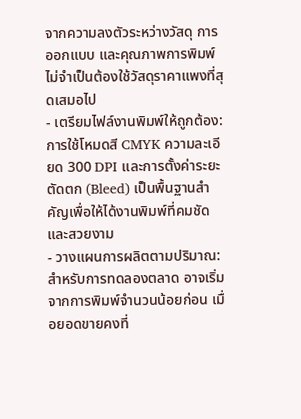จากความลงตัวระหว่างวัสดุ การออกแบบ และคุณภาพการพิมพ์ ไม่จำเป็นต้องใช้วัสดุราคาแพงที่สุดเสมอไป
- เตรียมไฟล์งานพิมพ์ให้ถูกต้อง: การใช้โหมดสี CMYK ความละเอียด 300 DPI และการตั้งค่าระยะตัดตก (Bleed) เป็นพื้นฐานสำคัญเพื่อให้ได้งานพิมพ์ที่คมชัดและสวยงาม
- วางแผนการผลิตตามปริมาณ: สำหรับการทดลองตลาด อาจเริ่มจากการพิมพ์จำนวนน้อยก่อน เมื่อยอดขายคงที่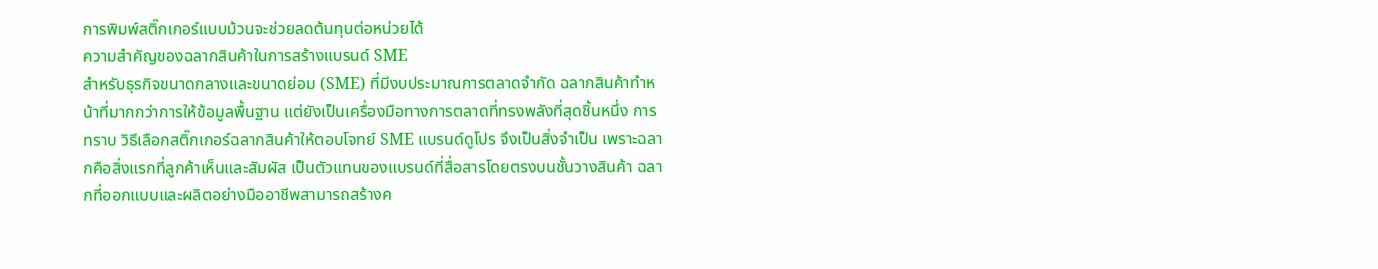การพิมพ์สติ๊กเกอร์แบบม้วนจะช่วยลดต้นทุนต่อหน่วยได้
ความสำคัญของฉลากสินค้าในการสร้างแบรนด์ SME
สำหรับธุรกิจขนาดกลางและขนาดย่อม (SME) ที่มีงบประมาณการตลาดจำกัด ฉลากสินค้าทำหน้าที่มากกว่าการให้ข้อมูลพื้นฐาน แต่ยังเป็นเครื่องมือทางการตลาดที่ทรงพลังที่สุดชิ้นหนึ่ง การทราบ วิธีเลือกสติ๊กเกอร์ฉลากสินค้าให้ตอบโจทย์ SME แบรนด์ดูโปร จึงเป็นสิ่งจำเป็น เพราะฉลากคือสิ่งแรกที่ลูกค้าเห็นและสัมผัส เป็นตัวแทนของแบรนด์ที่สื่อสารโดยตรงบนชั้นวางสินค้า ฉลากที่ออกแบบและผลิตอย่างมืออาชีพสามารถสร้างค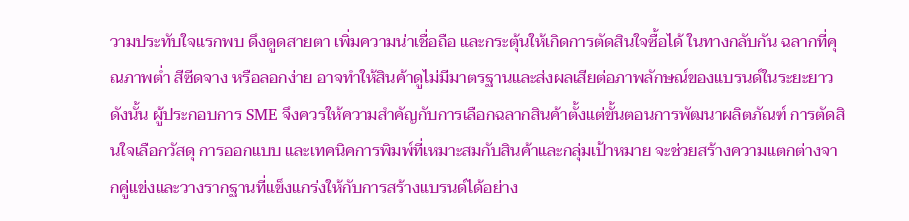วามประทับใจแรกพบ ดึงดูดสายตา เพิ่มความน่าเชื่อถือ และกระตุ้นให้เกิดการตัดสินใจซื้อได้ ในทางกลับกัน ฉลากที่คุณภาพต่ำ สีซีดจาง หรือลอกง่าย อาจทำให้สินค้าดูไม่มีมาตรฐานและส่งผลเสียต่อภาพลักษณ์ของแบรนด์ในระยะยาว
ดังนั้น ผู้ประกอบการ SME จึงควรให้ความสำคัญกับการเลือกฉลากสินค้าตั้งแต่ขั้นตอนการพัฒนาผลิตภัณฑ์ การตัดสินใจเลือกวัสดุ การออกแบบ และเทคนิคการพิมพ์ที่เหมาะสมกับสินค้าและกลุ่มเป้าหมาย จะช่วยสร้างความแตกต่างจากคู่แข่งและวางรากฐานที่แข็งแกร่งให้กับการสร้างแบรนด์ได้อย่าง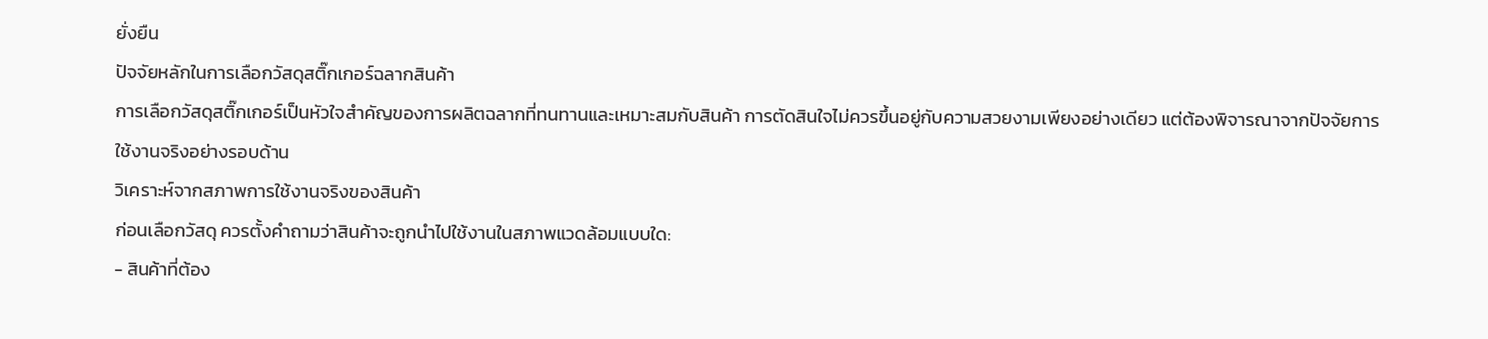ยั่งยืน
ปัจจัยหลักในการเลือกวัสดุสติ๊กเกอร์ฉลากสินค้า
การเลือกวัสดุสติ๊กเกอร์เป็นหัวใจสำคัญของการผลิตฉลากที่ทนทานและเหมาะสมกับสินค้า การตัดสินใจไม่ควรขึ้นอยู่กับความสวยงามเพียงอย่างเดียว แต่ต้องพิจารณาจากปัจจัยการใช้งานจริงอย่างรอบด้าน
วิเคราะห์จากสภาพการใช้งานจริงของสินค้า
ก่อนเลือกวัสดุ ควรตั้งคำถามว่าสินค้าจะถูกนำไปใช้งานในสภาพแวดล้อมแบบใด:
- สินค้าที่ต้อง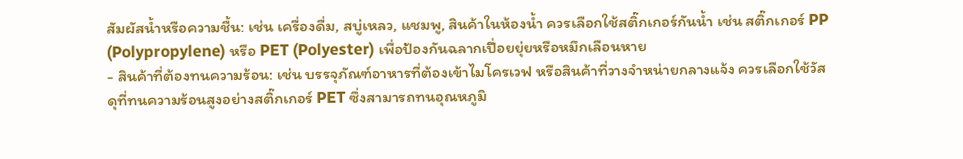สัมผัสน้ำหรือความชื้น: เช่น เครื่องดื่ม, สบู่เหลว, แชมพู, สินค้าในห้องน้ำ ควรเลือกใช้สติ๊กเกอร์กันน้ำ เช่น สติ๊กเกอร์ PP (Polypropylene) หรือ PET (Polyester) เพื่อป้องกันฉลากเปื่อยยุ่ยหรือหมึกเลือนหาย
- สินค้าที่ต้องทนความร้อน: เช่น บรรจุภัณฑ์อาหารที่ต้องเข้าไมโครเวฟ หรือสินค้าที่วางจำหน่ายกลางแจ้ง ควรเลือกใช้วัสดุที่ทนความร้อนสูงอย่างสติ๊กเกอร์ PET ซึ่งสามารถทนอุณหภูมิ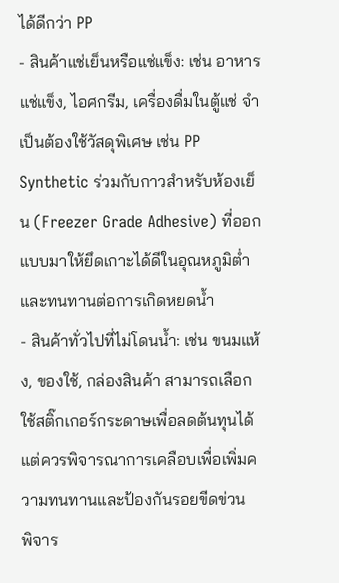ได้ดีกว่า PP
- สินค้าแช่เย็นหรือแช่แข็ง: เช่น อาหารแช่แข็ง, ไอศกรีม, เครื่องดื่มในตู้แช่ จำเป็นต้องใช้วัสดุพิเศษ เช่น PP Synthetic ร่วมกับกาวสำหรับห้องเย็น (Freezer Grade Adhesive) ที่ออกแบบมาให้ยึดเกาะได้ดีในอุณหภูมิต่ำและทนทานต่อการเกิดหยดน้ำ
- สินค้าทั่วไปที่ไม่โดนน้ำ: เช่น ขนมแห้ง, ของใช้, กล่องสินค้า สามารถเลือกใช้สติ๊กเกอร์กระดาษเพื่อลดต้นทุนได้ แต่ควรพิจารณาการเคลือบเพื่อเพิ่มความทนทานและป้องกันรอยขีดข่วน
พิจาร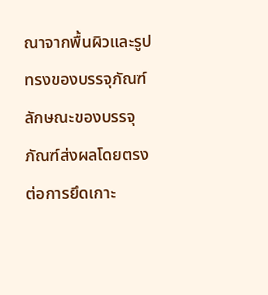ณาจากพื้นผิวและรูปทรงของบรรจุภัณฑ์
ลักษณะของบรรจุภัณฑ์ส่งผลโดยตรงต่อการยึดเกาะ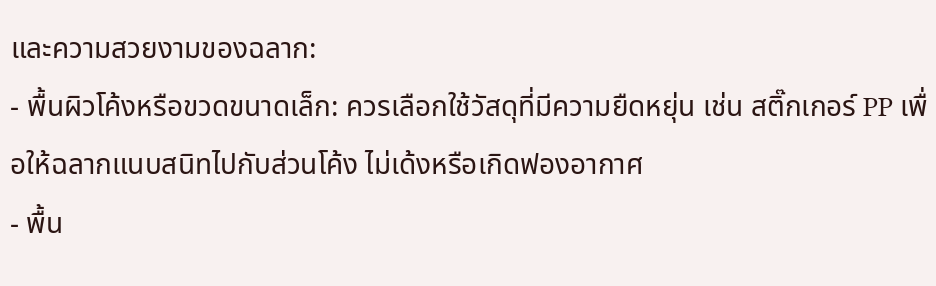และความสวยงามของฉลาก:
- พื้นผิวโค้งหรือขวดขนาดเล็ก: ควรเลือกใช้วัสดุที่มีความยืดหยุ่น เช่น สติ๊กเกอร์ PP เพื่อให้ฉลากแนบสนิทไปกับส่วนโค้ง ไม่เด้งหรือเกิดฟองอากาศ
- พื้น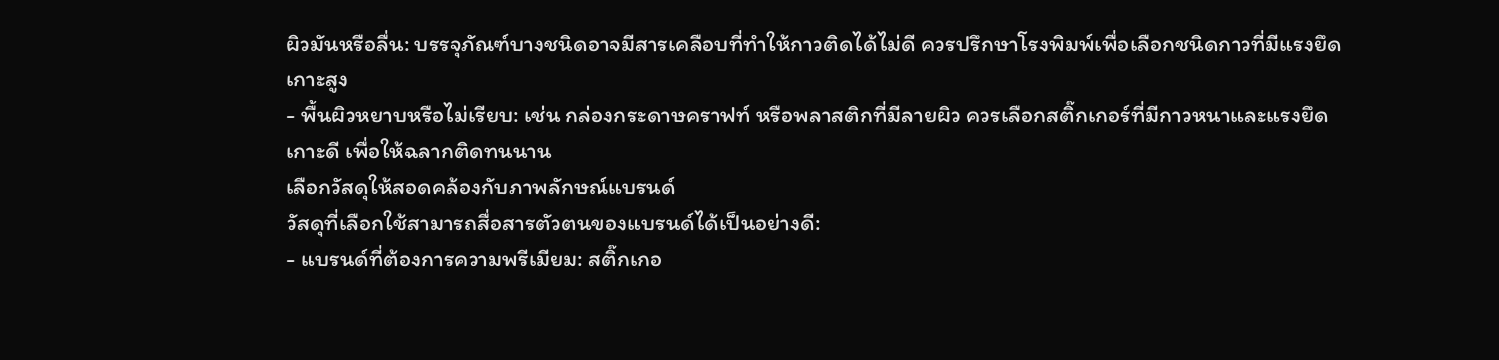ผิวมันหรือลื่น: บรรจุภัณฑ์บางชนิดอาจมีสารเคลือบที่ทำให้กาวติดได้ไม่ดี ควรปรึกษาโรงพิมพ์เพื่อเลือกชนิดกาวที่มีแรงยึดเกาะสูง
- พื้นผิวหยาบหรือไม่เรียบ: เช่น กล่องกระดาษคราฟท์ หรือพลาสติกที่มีลายผิว ควรเลือกสติ๊กเกอร์ที่มีกาวหนาและแรงยึดเกาะดี เพื่อให้ฉลากติดทนนาน
เลือกวัสดุให้สอดคล้องกับภาพลักษณ์แบรนด์
วัสดุที่เลือกใช้สามารถสื่อสารตัวตนของแบรนด์ได้เป็นอย่างดี:
- แบรนด์ที่ต้องการความพรีเมียม: สติ๊กเกอ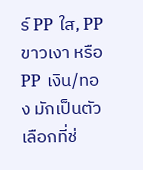ร์ PP ใส, PP ขาวเงา หรือ PP เงิน/ทอง มักเป็นตัวเลือกที่ช่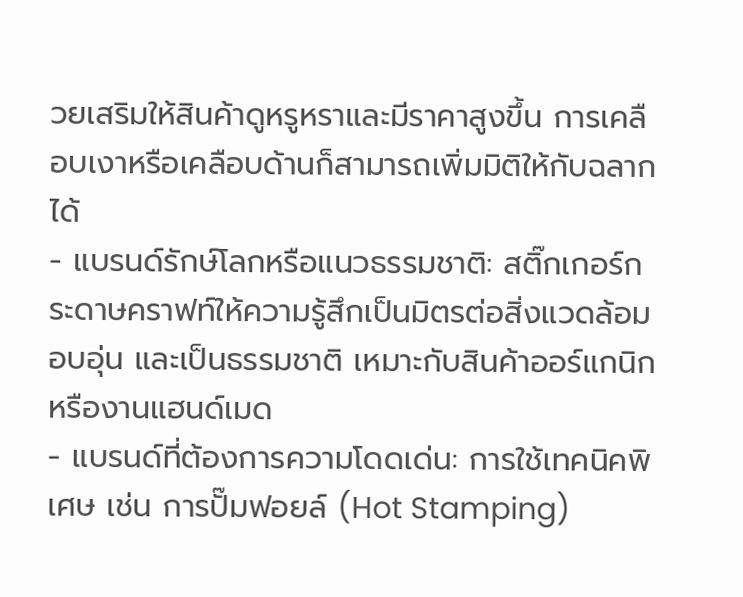วยเสริมให้สินค้าดูหรูหราและมีราคาสูงขึ้น การเคลือบเงาหรือเคลือบด้านก็สามารถเพิ่มมิติให้กับฉลากได้
- แบรนด์รักษ์โลกหรือแนวธรรมชาติ: สติ๊กเกอร์กระดาษคราฟท์ให้ความรู้สึกเป็นมิตรต่อสิ่งแวดล้อม อบอุ่น และเป็นธรรมชาติ เหมาะกับสินค้าออร์แกนิกหรืองานแฮนด์เมด
- แบรนด์ที่ต้องการความโดดเด่น: การใช้เทคนิคพิเศษ เช่น การปั๊มฟอยล์ (Hot Stamping)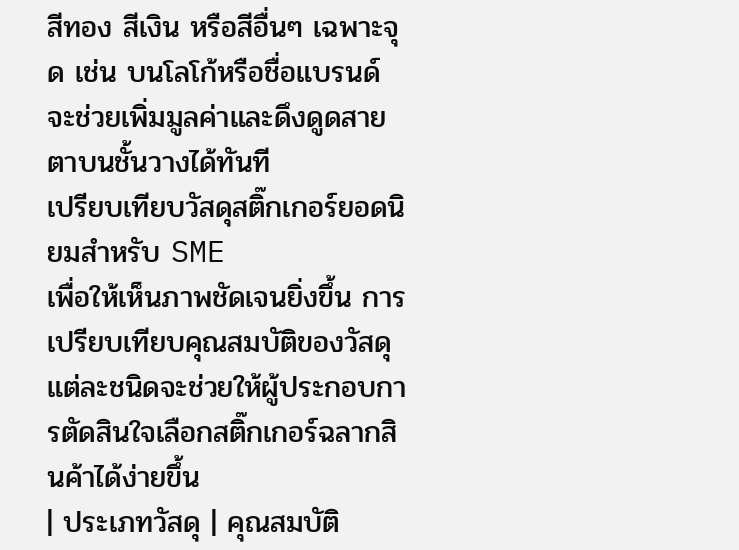สีทอง สีเงิน หรือสีอื่นๆ เฉพาะจุด เช่น บนโลโก้หรือชื่อแบรนด์ จะช่วยเพิ่มมูลค่าและดึงดูดสายตาบนชั้นวางได้ทันที
เปรียบเทียบวัสดุสติ๊กเกอร์ยอดนิยมสำหรับ SME
เพื่อให้เห็นภาพชัดเจนยิ่งขึ้น การเปรียบเทียบคุณสมบัติของวัสดุแต่ละชนิดจะช่วยให้ผู้ประกอบการตัดสินใจเลือกสติ๊กเกอร์ฉลากสินค้าได้ง่ายขึ้น
| ประเภทวัสดุ | คุณสมบัติ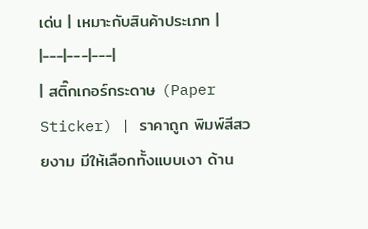เด่น | เหมาะกับสินค้าประเภท |
|---|---|---|
| สติ๊กเกอร์กระดาษ (Paper Sticker) | ราคาถูก พิมพ์สีสวยงาม มีให้เลือกทั้งแบบเงา ด้าน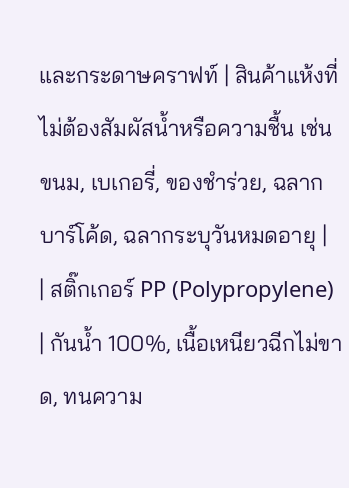และกระดาษคราฟท์ | สินค้าแห้งที่ไม่ต้องสัมผัสน้ำหรือความชื้น เช่น ขนม, เบเกอรี่, ของชำร่วย, ฉลากบาร์โค้ด, ฉลากระบุวันหมดอายุ |
| สติ๊กเกอร์ PP (Polypropylene) | กันน้ำ 100%, เนื้อเหนียวฉีกไม่ขาด, ทนความ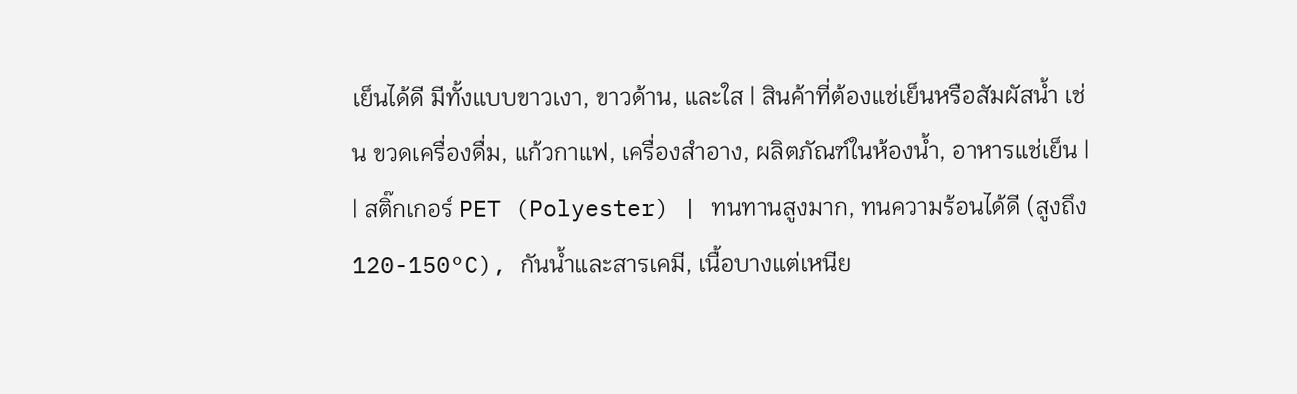เย็นได้ดี มีทั้งแบบขาวเงา, ขาวด้าน, และใส | สินค้าที่ต้องแช่เย็นหรือสัมผัสน้ำ เช่น ขวดเครื่องดื่ม, แก้วกาแฟ, เครื่องสำอาง, ผลิตภัณฑ์ในห้องน้ำ, อาหารแช่เย็น |
| สติ๊กเกอร์ PET (Polyester) | ทนทานสูงมาก, ทนความร้อนได้ดี (สูงถึง 120-150°C), กันน้ำและสารเคมี, เนื้อบางแต่เหนีย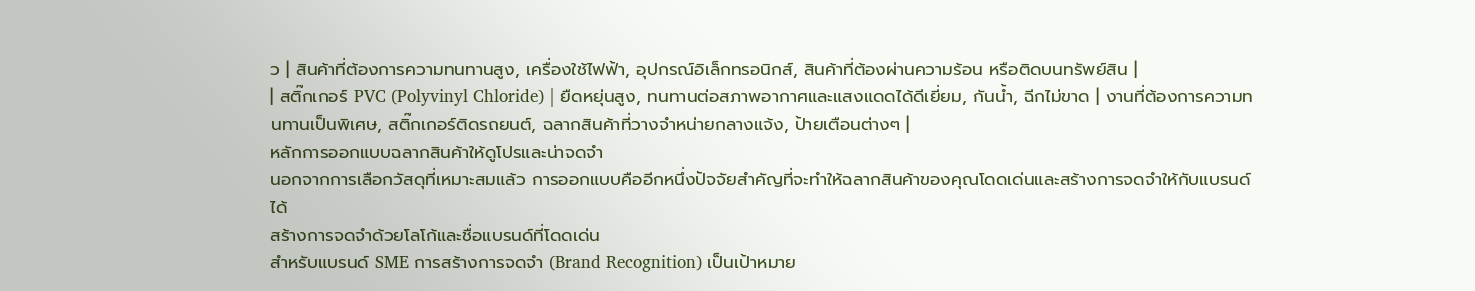ว | สินค้าที่ต้องการความทนทานสูง, เครื่องใช้ไฟฟ้า, อุปกรณ์อิเล็กทรอนิกส์, สินค้าที่ต้องผ่านความร้อน หรือติดบนทรัพย์สิน |
| สติ๊กเกอร์ PVC (Polyvinyl Chloride) | ยืดหยุ่นสูง, ทนทานต่อสภาพอากาศและแสงแดดได้ดีเยี่ยม, กันน้ำ, ฉีกไม่ขาด | งานที่ต้องการความทนทานเป็นพิเศษ, สติ๊กเกอร์ติดรถยนต์, ฉลากสินค้าที่วางจำหน่ายกลางแจ้ง, ป้ายเตือนต่างๆ |
หลักการออกแบบฉลากสินค้าให้ดูโปรและน่าจดจำ
นอกจากการเลือกวัสดุที่เหมาะสมแล้ว การออกแบบคืออีกหนึ่งปัจจัยสำคัญที่จะทำให้ฉลากสินค้าของคุณโดดเด่นและสร้างการจดจำให้กับแบรนด์ได้
สร้างการจดจำด้วยโลโก้และชื่อแบรนด์ที่โดดเด่น
สำหรับแบรนด์ SME การสร้างการจดจำ (Brand Recognition) เป็นเป้าหมาย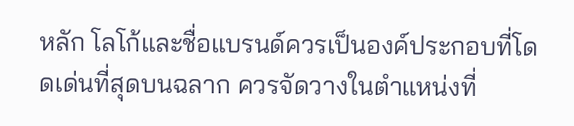หลัก โลโก้และชื่อแบรนด์ควรเป็นองค์ประกอบที่โดดเด่นที่สุดบนฉลาก ควรจัดวางในตำแหน่งที่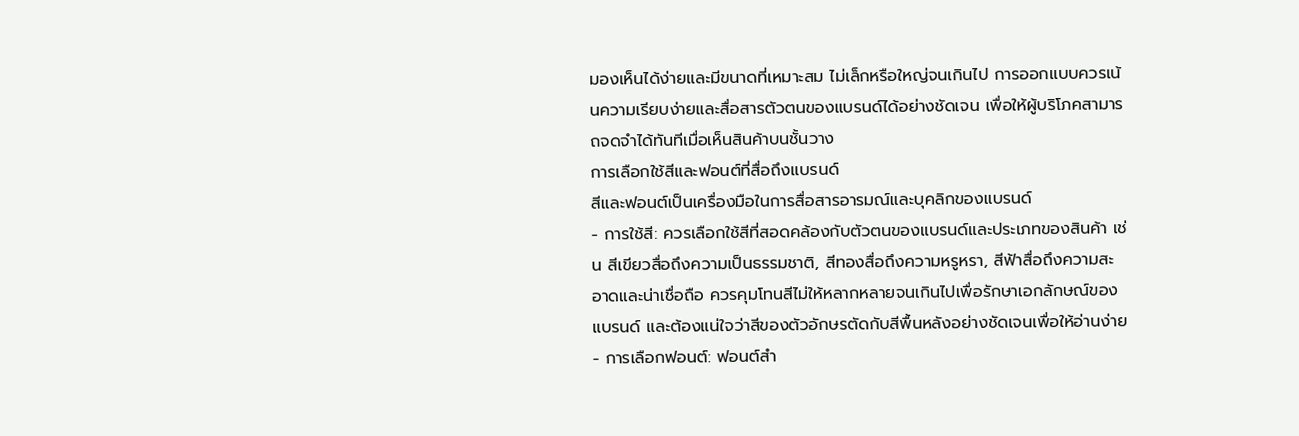มองเห็นได้ง่ายและมีขนาดที่เหมาะสม ไม่เล็กหรือใหญ่จนเกินไป การออกแบบควรเน้นความเรียบง่ายและสื่อสารตัวตนของแบรนด์ได้อย่างชัดเจน เพื่อให้ผู้บริโภคสามารถจดจำได้ทันทีเมื่อเห็นสินค้าบนชั้นวาง
การเลือกใช้สีและฟอนต์ที่สื่อถึงแบรนด์
สีและฟอนต์เป็นเครื่องมือในการสื่อสารอารมณ์และบุคลิกของแบรนด์
- การใช้สี: ควรเลือกใช้สีที่สอดคล้องกับตัวตนของแบรนด์และประเภทของสินค้า เช่น สีเขียวสื่อถึงความเป็นธรรมชาติ, สีทองสื่อถึงความหรูหรา, สีฟ้าสื่อถึงความสะอาดและน่าเชื่อถือ ควรคุมโทนสีไม่ให้หลากหลายจนเกินไปเพื่อรักษาเอกลักษณ์ของแบรนด์ และต้องแน่ใจว่าสีของตัวอักษรตัดกับสีพื้นหลังอย่างชัดเจนเพื่อให้อ่านง่าย
- การเลือกฟอนต์: ฟอนต์สำ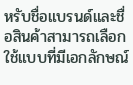หรับชื่อแบรนด์และชื่อสินค้าสามารถเลือกใช้แบบที่มีเอกลักษณ์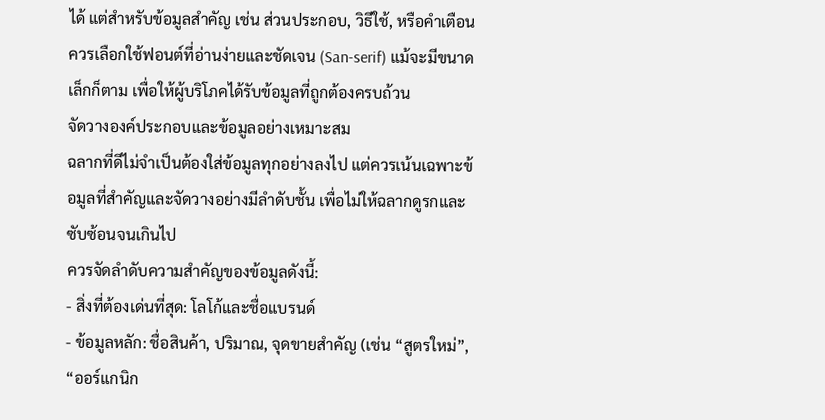ได้ แต่สำหรับข้อมูลสำคัญ เช่น ส่วนประกอบ, วิธีใช้, หรือคำเตือน ควรเลือกใช้ฟอนต์ที่อ่านง่ายและชัดเจน (San-serif) แม้จะมีขนาดเล็กก็ตาม เพื่อให้ผู้บริโภคได้รับข้อมูลที่ถูกต้องครบถ้วน
จัดวางองค์ประกอบและข้อมูลอย่างเหมาะสม
ฉลากที่ดีไม่จำเป็นต้องใส่ข้อมูลทุกอย่างลงไป แต่ควรเน้นเฉพาะข้อมูลที่สำคัญและจัดวางอย่างมีลำดับชั้น เพื่อไม่ให้ฉลากดูรกและซับซ้อนจนเกินไป
ควรจัดลำดับความสำคัญของข้อมูลดังนี้:
- สิ่งที่ต้องเด่นที่สุด: โลโก้และชื่อแบรนด์
- ข้อมูลหลัก: ชื่อสินค้า, ปริมาณ, จุดขายสำคัญ (เช่น “สูตรใหม่”, “ออร์แกนิก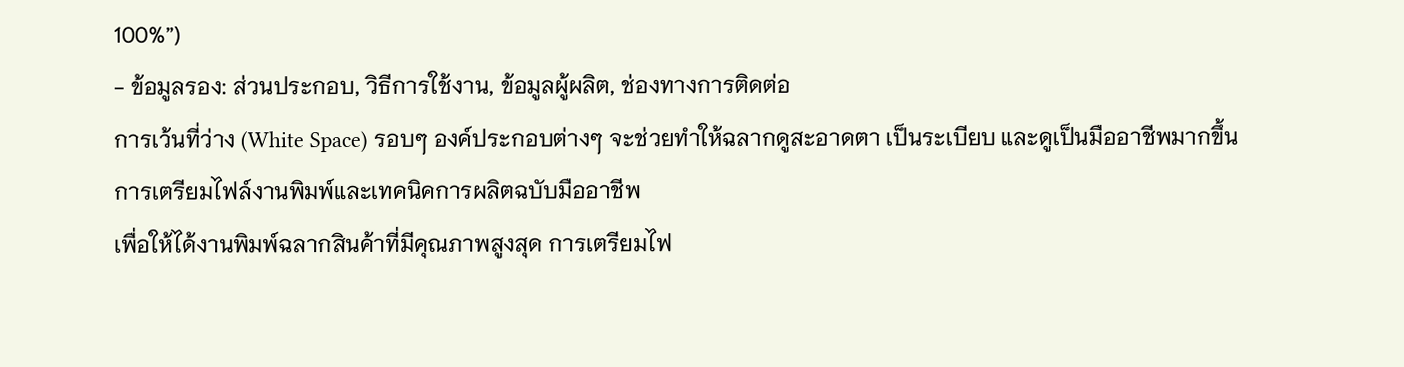100%”)
- ข้อมูลรอง: ส่วนประกอบ, วิธีการใช้งาน, ข้อมูลผู้ผลิต, ช่องทางการติดต่อ
การเว้นที่ว่าง (White Space) รอบๆ องค์ประกอบต่างๆ จะช่วยทำให้ฉลากดูสะอาดตา เป็นระเบียบ และดูเป็นมืออาชีพมากขึ้น
การเตรียมไฟล์งานพิมพ์และเทคนิคการผลิตฉบับมืออาชีพ
เพื่อให้ได้งานพิมพ์ฉลากสินค้าที่มีคุณภาพสูงสุด การเตรียมไฟ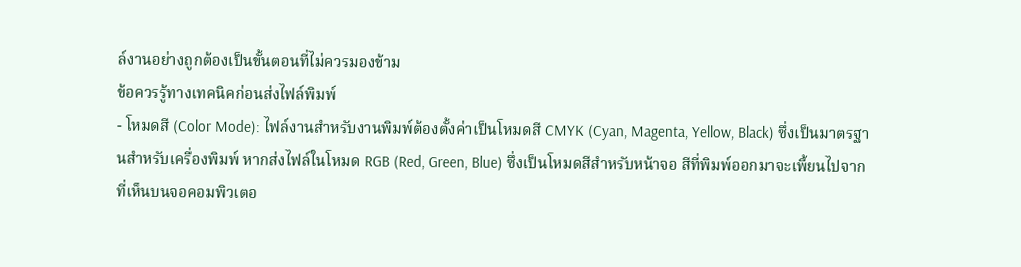ล์งานอย่างถูกต้องเป็นขั้นตอนที่ไม่ควรมองข้าม
ข้อควรรู้ทางเทคนิคก่อนส่งไฟล์พิมพ์
- โหมดสี (Color Mode): ไฟล์งานสำหรับงานพิมพ์ต้องตั้งค่าเป็นโหมดสี CMYK (Cyan, Magenta, Yellow, Black) ซึ่งเป็นมาตรฐานสำหรับเครื่องพิมพ์ หากส่งไฟล์ในโหมด RGB (Red, Green, Blue) ซึ่งเป็นโหมดสีสำหรับหน้าจอ สีที่พิมพ์ออกมาจะเพี้ยนไปจากที่เห็นบนจอคอมพิวเตอ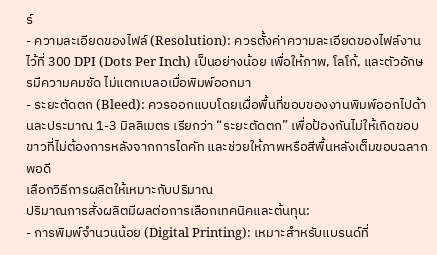ร์
- ความละเอียดของไฟล์ (Resolution): ควรตั้งค่าความละเอียดของไฟล์งานไว้ที่ 300 DPI (Dots Per Inch) เป็นอย่างน้อย เพื่อให้ภาพ, โลโก้, และตัวอักษรมีความคมชัด ไม่แตกเบลอเมื่อพิมพ์ออกมา
- ระยะตัดตก (Bleed): ควรออกแบบโดยเผื่อพื้นที่ขอบของงานพิมพ์ออกไปด้านละประมาณ 1-3 มิลลิเมตร เรียกว่า “ระยะตัดตก” เพื่อป้องกันไม่ให้เกิดขอบขาวที่ไม่ต้องการหลังจากการไดคัท และช่วยให้ภาพหรือสีพื้นหลังเต็มขอบฉลากพอดี
เลือกวิธีการผลิตให้เหมาะกับปริมาณ
ปริมาณการสั่งผลิตมีผลต่อการเลือกเทคนิคและต้นทุน:
- การพิมพ์จำนวนน้อย (Digital Printing): เหมาะสำหรับแบรนด์ที่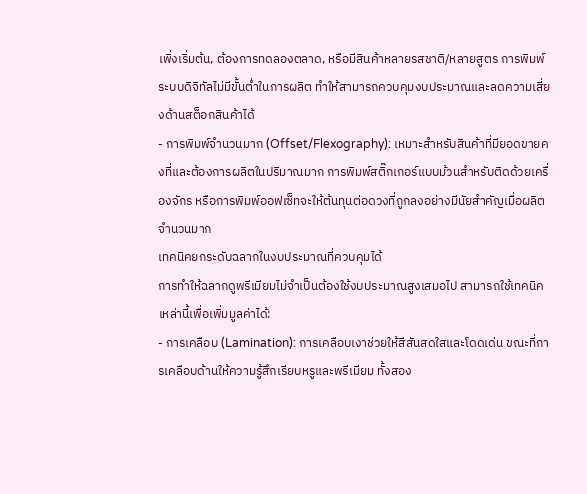เพิ่งเริ่มต้น, ต้องการทดลองตลาด, หรือมีสินค้าหลายรสชาติ/หลายสูตร การพิมพ์ระบบดิจิทัลไม่มีขั้นต่ำในการผลิต ทำให้สามารถควบคุมงบประมาณและลดความเสี่ยงด้านสต็อกสินค้าได้
- การพิมพ์จำนวนมาก (Offset/Flexography): เหมาะสำหรับสินค้าที่มียอดขายคงที่และต้องการผลิตในปริมาณมาก การพิมพ์สติ๊กเกอร์แบบม้วนสำหรับติดด้วยเครื่องจักร หรือการพิมพ์ออฟเซ็ทจะให้ต้นทุนต่อดวงที่ถูกลงอย่างมีนัยสำคัญเมื่อผลิตจำนวนมาก
เทคนิคยกระดับฉลากในงบประมาณที่ควบคุมได้
การทำให้ฉลากดูพรีเมียมไม่จำเป็นต้องใช้งบประมาณสูงเสมอไป สามารถใช้เทคนิคเหล่านี้เพื่อเพิ่มมูลค่าได้:
- การเคลือบ (Lamination): การเคลือบเงาช่วยให้สีสันสดใสและโดดเด่น ขณะที่การเคลือบด้านให้ความรู้สึกเรียบหรูและพรีเมียม ทั้งสอง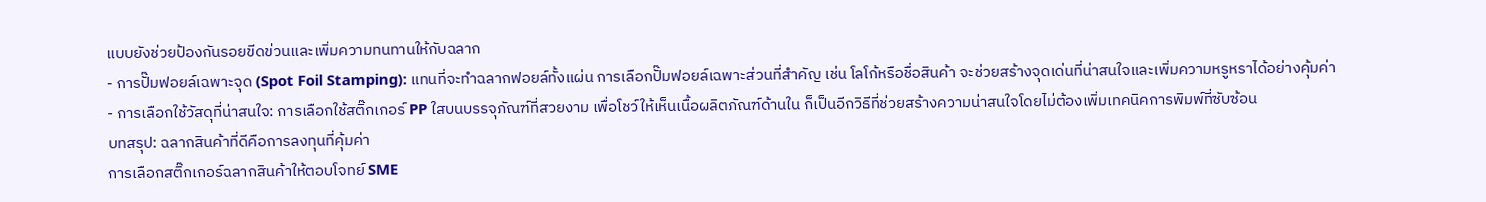แบบยังช่วยป้องกันรอยขีดข่วนและเพิ่มความทนทานให้กับฉลาก
- การปั๊มฟอยล์เฉพาะจุด (Spot Foil Stamping): แทนที่จะทำฉลากฟอยล์ทั้งแผ่น การเลือกปั๊มฟอยล์เฉพาะส่วนที่สำคัญ เช่น โลโก้หรือชื่อสินค้า จะช่วยสร้างจุดเด่นที่น่าสนใจและเพิ่มความหรูหราได้อย่างคุ้มค่า
- การเลือกใช้วัสดุที่น่าสนใจ: การเลือกใช้สติ๊กเกอร์ PP ใสบนบรรจุภัณฑ์ที่สวยงาม เพื่อโชว์ให้เห็นเนื้อผลิตภัณฑ์ด้านใน ก็เป็นอีกวิธีที่ช่วยสร้างความน่าสนใจโดยไม่ต้องเพิ่มเทคนิคการพิมพ์ที่ซับซ้อน
บทสรุป: ฉลากสินค้าที่ดีคือการลงทุนที่คุ้มค่า
การเลือกสติ๊กเกอร์ฉลากสินค้าให้ตอบโจทย์ SME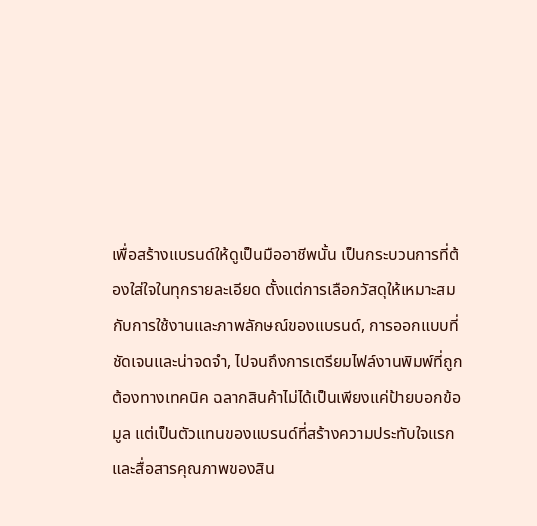เพื่อสร้างแบรนด์ให้ดูเป็นมืออาชีพนั้น เป็นกระบวนการที่ต้องใส่ใจในทุกรายละเอียด ตั้งแต่การเลือกวัสดุให้เหมาะสมกับการใช้งานและภาพลักษณ์ของแบรนด์, การออกแบบที่ชัดเจนและน่าจดจำ, ไปจนถึงการเตรียมไฟล์งานพิมพ์ที่ถูกต้องทางเทคนิค ฉลากสินค้าไม่ได้เป็นเพียงแค่ป้ายบอกข้อมูล แต่เป็นตัวแทนของแบรนด์ที่สร้างความประทับใจแรกและสื่อสารคุณภาพของสิน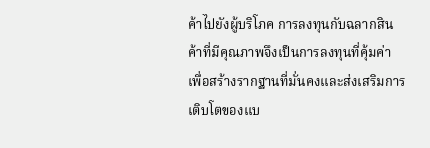ค้าไปยังผู้บริโภค การลงทุนกับฉลากสินค้าที่มีคุณภาพจึงเป็นการลงทุนที่คุ้มค่า เพื่อสร้างรากฐานที่มั่นคงและส่งเสริมการเติบโตของแบ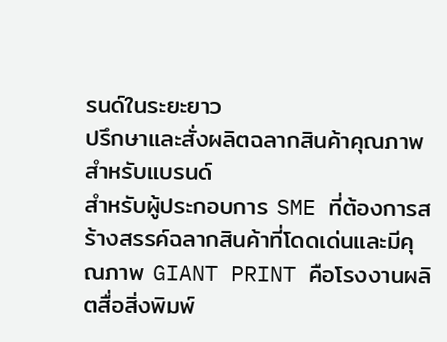รนด์ในระยะยาว
ปรึกษาและสั่งผลิตฉลากสินค้าคุณภาพสำหรับแบรนด์
สำหรับผู้ประกอบการ SME ที่ต้องการสร้างสรรค์ฉลากสินค้าที่โดดเด่นและมีคุณภาพ GIANT PRINT คือโรงงานผลิตสื่อสิ่งพิมพ์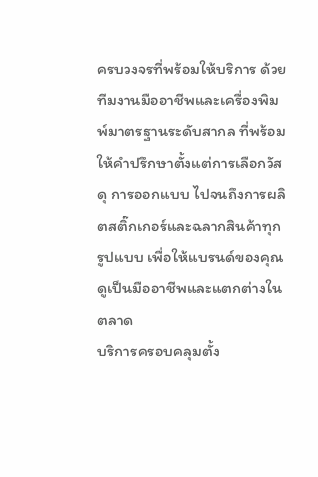ครบวงจรที่พร้อมให้บริการ ด้วยทีมงานมืออาชีพและเครื่องพิมพ์มาตรฐานระดับสากล ที่พร้อมให้คำปรึกษาตั้งแต่การเลือกวัสดุ การออกแบบ ไปจนถึงการผลิตสติ๊กเกอร์และฉลากสินค้าทุกรูปแบบ เพื่อให้แบรนด์ของคุณดูเป็นมืออาชีพและแตกต่างในตลาด
บริการครอบคลุมตั้ง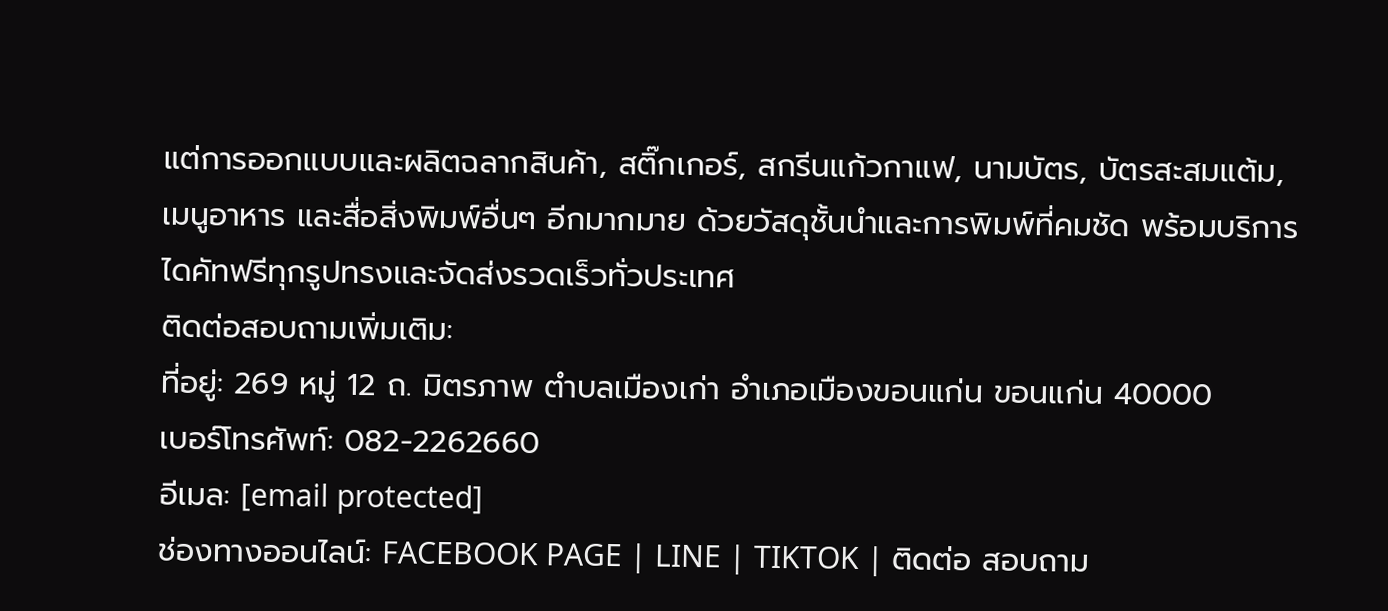แต่การออกแบบและผลิตฉลากสินค้า, สติ๊กเกอร์, สกรีนแก้วกาแฟ, นามบัตร, บัตรสะสมแต้ม, เมนูอาหาร และสื่อสิ่งพิมพ์อื่นๆ อีกมากมาย ด้วยวัสดุชั้นนำและการพิมพ์ที่คมชัด พร้อมบริการไดคัทฟรีทุกรูปทรงและจัดส่งรวดเร็วทั่วประเทศ
ติดต่อสอบถามเพิ่มเติม:
ที่อยู่: 269 หมู่ 12 ถ. มิตรภาพ ตำบลเมืองเก่า อำเภอเมืองขอนแก่น ขอนแก่น 40000
เบอร์โทรศัพท์: 082-2262660
อีเมล: [email protected]
ช่องทางออนไลน์: FACEBOOK PAGE | LINE | TIKTOK | ติดต่อ สอบถาม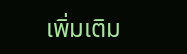เพิ่มเติม